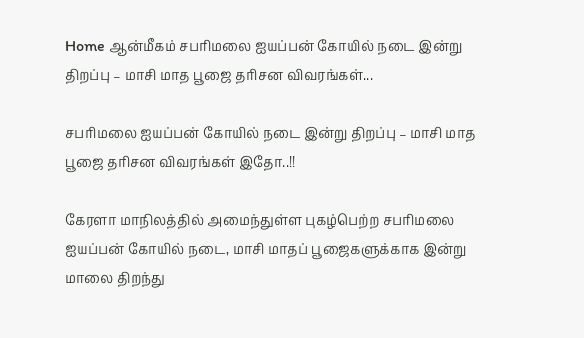Home ஆன்மீகம் சபரிமலை ஐயப்பன் கோயில் நடை இன்று திறப்பு – மாசி மாத பூஜை தரிசன விவரங்கள்...

சபரிமலை ஐயப்பன் கோயில் நடை இன்று திறப்பு – மாசி மாத பூஜை தரிசன விவரங்கள் இதோ..!!

கேரளா மாநிலத்தில் அமைந்துள்ள புகழ்பெற்ற சபரிமலை ஐயப்பன் கோயில் நடை, மாசி மாதப் பூஜைகளுக்காக இன்று மாலை திறந்து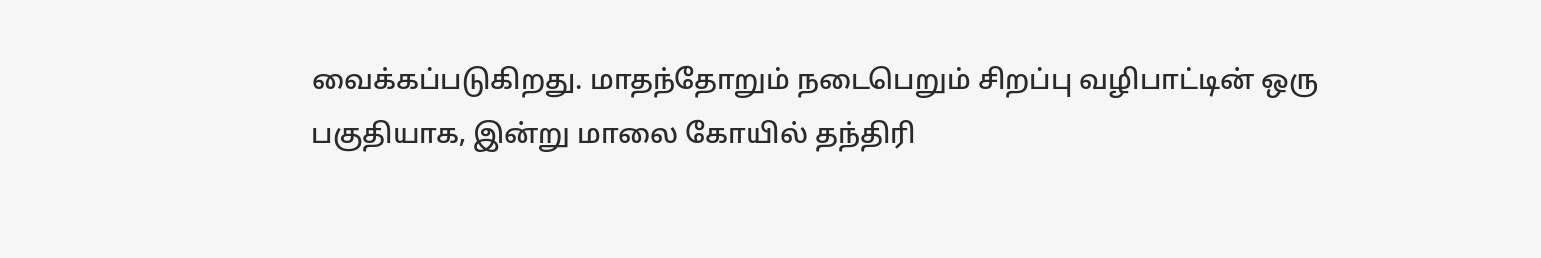வைக்கப்படுகிறது. மாதந்தோறும் நடைபெறும் சிறப்பு வழிபாட்டின் ஒரு பகுதியாக, இன்று மாலை கோயில் தந்திரி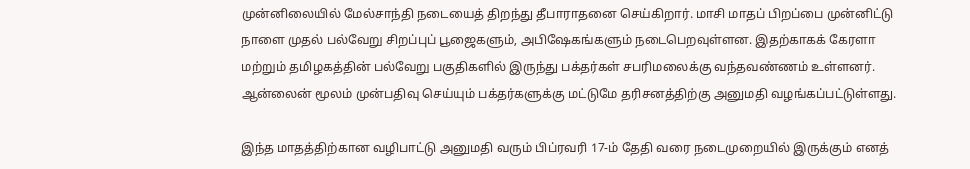முன்னிலையில் மேல்சாந்தி நடையைத் திறந்து தீபாராதனை செய்கிறார். மாசி மாதப் பிறப்பை முன்னிட்டு நாளை முதல் பல்வேறு சிறப்புப் பூஜைகளும், அபிஷேகங்களும் நடைபெறவுள்ளன. இதற்காகக் கேரளா மற்றும் தமிழகத்தின் பல்வேறு பகுதிகளில் இருந்து பக்தர்கள் சபரிமலைக்கு வந்தவண்ணம் உள்ளனர். ஆன்லைன் மூலம் முன்பதிவு செய்யும் பக்தர்களுக்கு மட்டுமே தரிசனத்திற்கு அனுமதி வழங்கப்பட்டுள்ளது.

இந்த மாதத்திற்கான வழிபாட்டு அனுமதி வரும் பிப்ரவரி 17-ம் தேதி வரை நடைமுறையில் இருக்கும் எனத்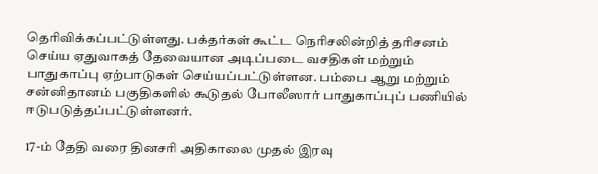தெரிவிக்கப்பட்டுள்ளது. பக்தர்கள் கூட்ட நெரிசலின்றித் தரிசனம் செய்ய ஏதுவாகத் தேவையான அடிப்படை வசதிகள் மற்றும் பாதுகாப்பு ஏற்பாடுகள் செய்யப்பட்டுள்ளன. பம்பை ஆறு மற்றும் சன்னிதானம் பகுதிகளில் கூடுதல் போலீஸார் பாதுகாப்புப் பணியில் ஈடுபடுத்தப்பட்டுள்ளனர்.

17-ம் தேதி வரை தினசரி அதிகாலை முதல் இரவு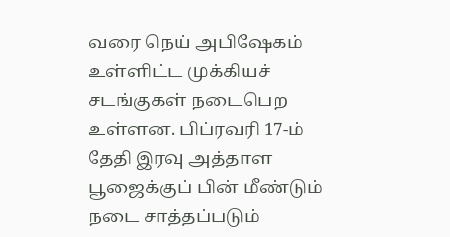வரை நெய் அபிஷேகம் உள்ளிட்ட முக்கியச் சடங்குகள் நடைபெற உள்ளன. பிப்ரவரி 17-ம் தேதி இரவு அத்தாள பூஜைக்குப் பின் மீண்டும் நடை சாத்தப்படும்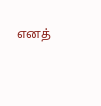எனத்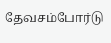தேவசம்போர்டு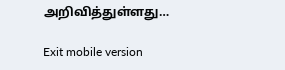அறிவித்துள்ளது…

Exit mobile version